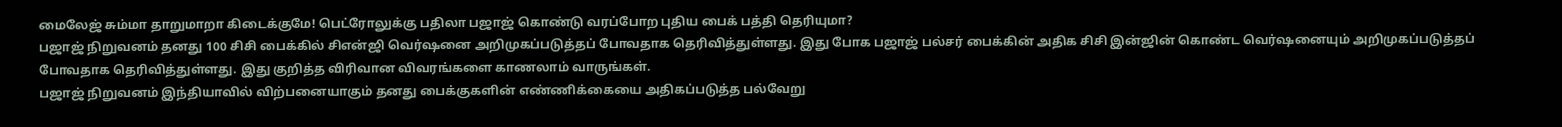மைலேஜ் சும்மா தாறுமாறா கிடைக்குமே! பெட்ரோலுக்கு பதிலா பஜாஜ் கொண்டு வரப்போற புதிய பைக் பத்தி தெரியுமா?
பஜாஜ் நிறுவனம் தனது 100 சிசி பைக்கில் சிஎன்ஜி வெர்ஷனை அறிமுகப்படுத்தப் போவதாக தெரிவித்துள்ளது. இது போக பஜாஜ் பல்சர் பைக்கின் அதிக சிசி இன்ஜின் கொண்ட வெர்ஷனையும் அறிமுகப்படுத்தப் போவதாக தெரிவித்துள்ளது. இது குறித்த விரிவான விவரங்களை காணலாம் வாருங்கள்.
பஜாஜ் நிறுவனம் இந்தியாவில் விற்பனையாகும் தனது பைக்குகளின் எண்ணிக்கையை அதிகப்படுத்த பல்வேறு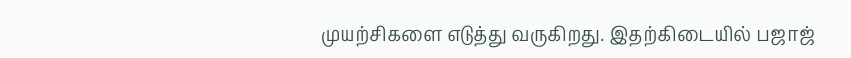முயற்சிகளை எடுத்து வருகிறது. இதற்கிடையில் பஜாஜ்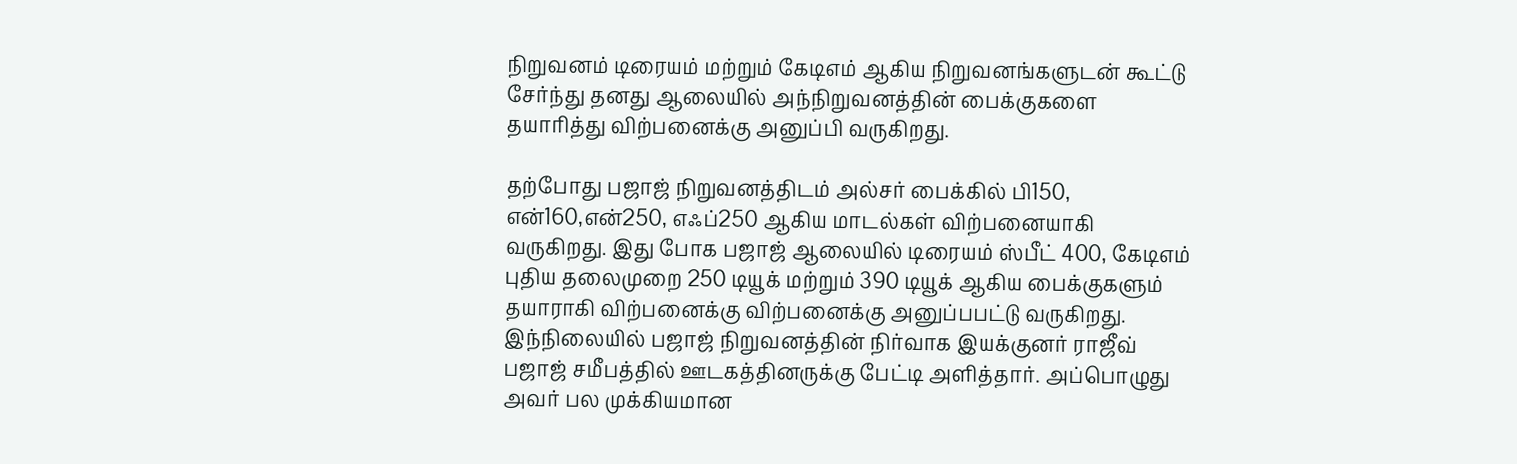நிறுவனம் டிரையம் மற்றும் கேடிஎம் ஆகிய நிறுவனங்களுடன் கூட்டு சேர்ந்து தனது ஆலையில் அந்நிறுவனத்தின் பைக்குகளை தயாரித்து விற்பனைக்கு அனுப்பி வருகிறது.

தற்போது பஜாஜ் நிறுவனத்திடம் அல்சர் பைக்கில் பி150, என்160,என்250, எஃப்250 ஆகிய மாடல்கள் விற்பனையாகி வருகிறது. இது போக பஜாஜ் ஆலையில் டிரையம் ஸ்பீட் 400, கேடிஎம் புதிய தலைமுறை 250 டியூக் மற்றும் 390 டியூக் ஆகிய பைக்குகளும் தயாராகி விற்பனைக்கு விற்பனைக்கு அனுப்பபட்டு வருகிறது.
இந்நிலையில் பஜாஜ் நிறுவனத்தின் நிர்வாக இயக்குனர் ராஜீவ் பஜாஜ் சமீபத்தில் ஊடகத்தினருக்கு பேட்டி அளித்தார். அப்பொழுது அவர் பல முக்கியமான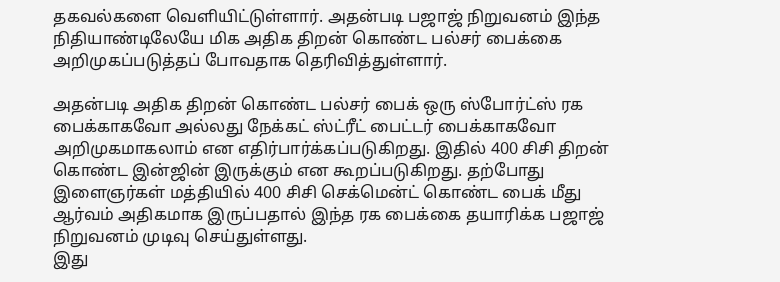தகவல்களை வெளியிட்டுள்ளார். அதன்படி பஜாஜ் நிறுவனம் இந்த நிதியாண்டிலேயே மிக அதிக திறன் கொண்ட பல்சர் பைக்கை அறிமுகப்படுத்தப் போவதாக தெரிவித்துள்ளார்.

அதன்படி அதிக திறன் கொண்ட பல்சர் பைக் ஒரு ஸ்போர்ட்ஸ் ரக பைக்காகவோ அல்லது நேக்கட் ஸ்ட்ரீட் பைட்டர் பைக்காகவோ அறிமுகமாகலாம் என எதிர்பார்க்கப்படுகிறது. இதில் 400 சிசி திறன் கொண்ட இன்ஜின் இருக்கும் என கூறப்படுகிறது. தற்போது இளைஞர்கள் மத்தியில் 400 சிசி செக்மென்ட் கொண்ட பைக் மீது ஆர்வம் அதிகமாக இருப்பதால் இந்த ரக பைக்கை தயாரிக்க பஜாஜ் நிறுவனம் முடிவு செய்துள்ளது.
இது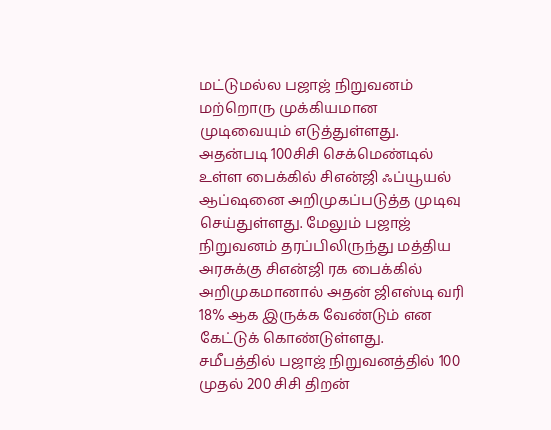மட்டுமல்ல பஜாஜ் நிறுவனம் மற்றொரு முக்கியமான முடிவையும் எடுத்துள்ளது. அதன்படி 100சிசி செக்மெண்டில் உள்ள பைக்கில் சிஎன்ஜி ஃப்யூயல் ஆப்ஷனை அறிமுகப்படுத்த முடிவு செய்துள்ளது. மேலும் பஜாஜ் நிறுவனம் தரப்பிலிருந்து மத்திய அரசுக்கு சிஎன்ஜி ரக பைக்கில் அறிமுகமானால் அதன் ஜிஎஸ்டி வரி 18% ஆக இருக்க வேண்டும் என கேட்டுக் கொண்டுள்ளது.
சமீபத்தில் பஜாஜ் நிறுவனத்தில் 100 முதல் 200 சிசி திறன்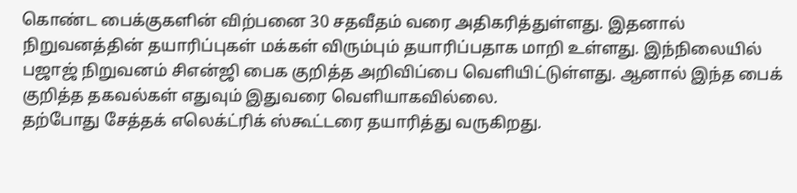கொண்ட பைக்குகளின் விற்பனை 30 சதவீதம் வரை அதிகரித்துள்ளது. இதனால் நிறுவனத்தின் தயாரிப்புகள் மக்கள் விரும்பும் தயாரிப்பதாக மாறி உள்ளது. இந்நிலையில் பஜாஜ் நிறுவனம் சிஎன்ஜி பைக குறித்த அறிவிப்பை வெளியிட்டுள்ளது. ஆனால் இந்த பைக் குறித்த தகவல்கள் எதுவும் இதுவரை வெளியாகவில்லை.
தற்போது சேத்தக் எலெக்ட்ரிக் ஸ்கூட்டரை தயாரித்து வருகிறது.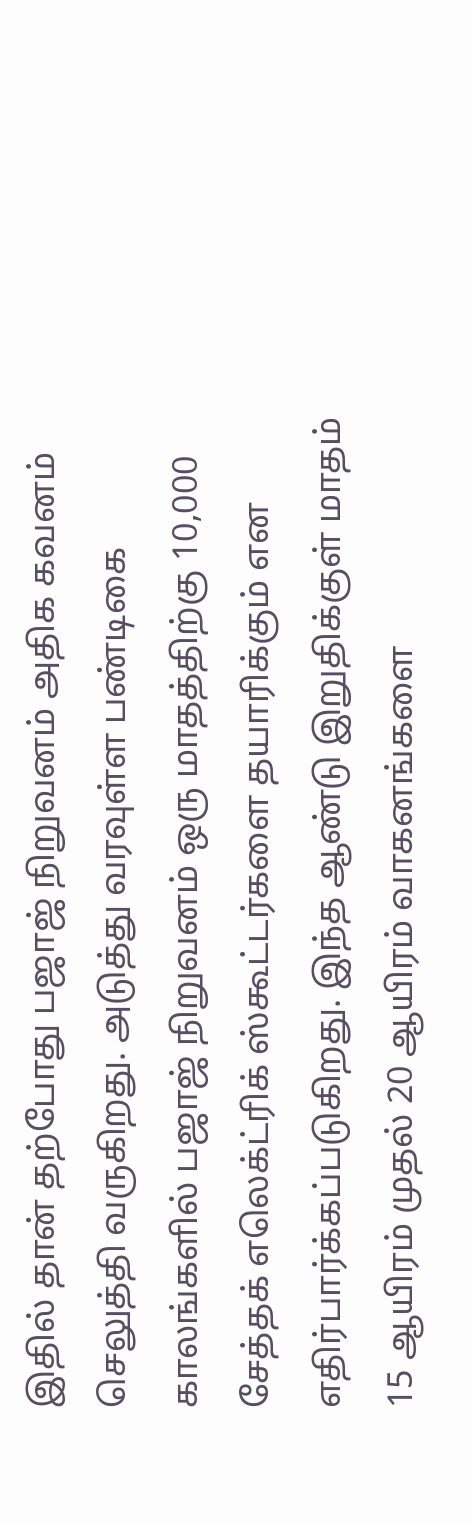இதில் தான் தற்போது பஜாஜ் நிறுவனம் அதிக கவனம் செலுத்தி வருகிறது. அடுத்து வரவுள்ள பண்டிகை காலங்களில் பஜாஜ் நிறுவனம் ஒரு மாதத்திற்கு 10,000 சேத்தக் எலெக்ட்ரிக் ஸ்கூட்டர்களை தயாரிக்கும் என எதிர்பார்க்கப்படுகிறது. இந்த ஆண்டு இறுதிக்குள் மாதம் 15 ஆயிரம் முதல் 20 ஆயிரம் வாகனங்களை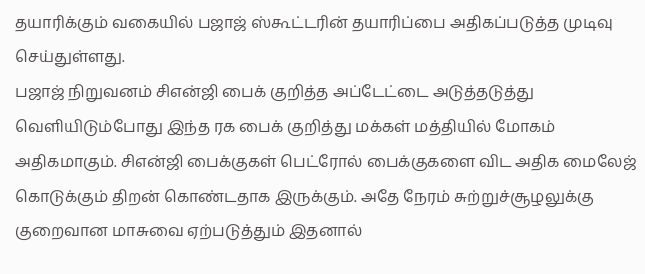தயாரிக்கும் வகையில் பஜாஜ் ஸ்கூட்டரின் தயாரிப்பை அதிகப்படுத்த முடிவு செய்துள்ளது.
பஜாஜ் நிறுவனம் சிஎன்ஜி பைக் குறித்த அப்டேட்டை அடுத்தடுத்து வெளியிடும்போது இந்த ரக பைக் குறித்து மக்கள் மத்தியில் மோகம் அதிகமாகும். சிஎன்ஜி பைக்குகள் பெட்ரோல் பைக்குகளை விட அதிக மைலேஜ் கொடுக்கும் திறன் கொண்டதாக இருக்கும். அதே நேரம் சுற்றுச்சூழலுக்கு குறைவான மாசுவை ஏற்படுத்தும் இதனால்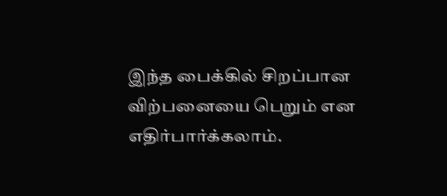இந்த பைக்கில் சிறப்பான விற்பனையை பெறும் என எதிர்பார்க்கலாம்.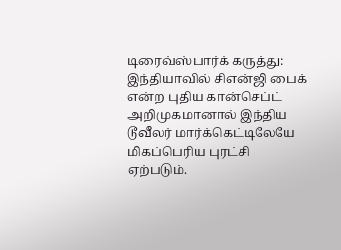டிரைவ்ஸ்பார்க் கருத்து: இந்தியாவில் சிஎன்ஜி பைக் என்ற புதிய கான்செப்ட் அறிமுகமானால் இந்திய டூவீலர் மார்க்கெட்டிலேயே மிகப்பெரிய புரட்சி ஏற்படும்.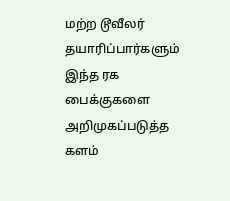மற்ற டூவீலர் தயாரிப்பார்களும் இந்த ரக பைக்குகளை அறிமுகப்படுத்த களம்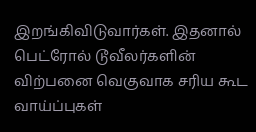இறங்கிவிடுவார்கள். இதனால் பெட்ரோல் டூவீலர்களின் விற்பனை வெகுவாக சரிய கூட வாய்ப்புகள்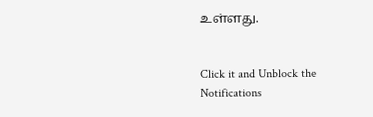உள்ளது.


Click it and Unblock the Notifications